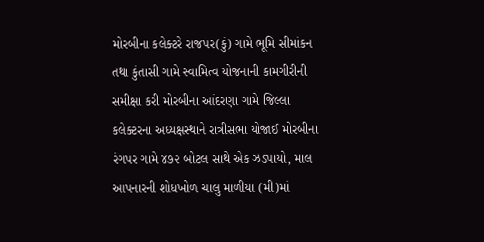મોરબીના કલેક્ટરે રાજપર(કું) ગામે ભૂમિ સીમાંકન તથા કુંતાસી ગામે સ્વામિત્વ યોજનાની કામગીરીની સમીક્ષા કરી મોરબીના આંદરણા ગામે જિલ્લા કલેક્ટરના અધ્યક્ષસ્થાને રાત્રીસભા યોજાઈ મોરબીના રંગપર ગામે ૪૭૨ બોટલ સાથે એક ઝડપાયો, માલ આપનારની શોધખોળ ચાલુ માળીયા (મી)માં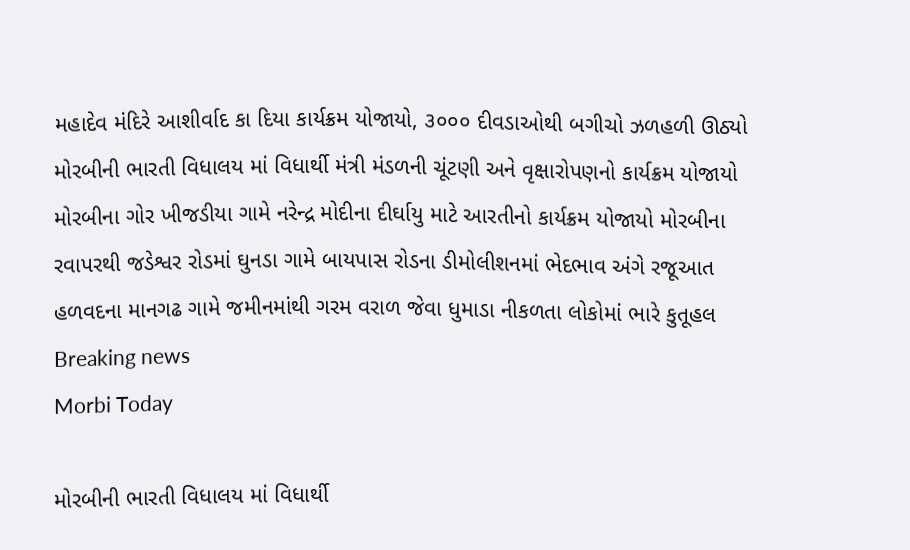મહાદેવ મંદિરે આશીર્વાદ કા દિયા કાર્યક્રમ યોજાયો, ૩૦૦૦ દીવડાઓથી બગીચો ઝળહળી ઊઠ્યો મોરબીની ભારતી વિધાલય માં વિધાર્થી મંત્રી મંડળની ચૂંટણી અને વૃક્ષારોપણનો કાર્યક્રમ યોજાયો મોરબીના ગોર ખીજડીયા ગામે નરેન્દ્ર મોદીના દીર્ઘાયુ માટે આરતીનો કાર્યક્રમ યોજાયો મોરબીના રવાપરથી જડેશ્વર રોડમાં ઘુનડા ગામે બાયપાસ રોડના ડીમોલીશનમાં ભેદભાવ અંગે રજૂઆત હળવદના માનગઢ ગામે જમીનમાંથી ગરમ વરાળ જેવા ધુમાડા નીકળતા લોકોમાં ભારે કુતૂહલ
Breaking news
Morbi Today

મોરબીની ભારતી વિધાલય માં વિધાર્થી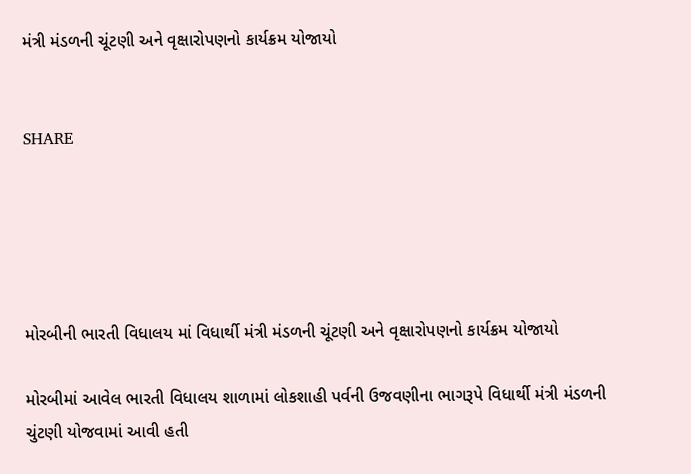મંત્રી મંડળની ચૂંટણી અને વૃક્ષારોપણનો કાર્યક્રમ યોજાયો


SHARE





મોરબીની ભારતી વિધાલય માં વિધાર્થી મંત્રી મંડળની ચૂંટણી અને વૃક્ષારોપણનો કાર્યક્રમ યોજાયો

મોરબીમાં આવેલ ભારતી વિધાલય શાળામાં લોકશાહી પર્વની ઉજવણીના ભાગરૂપે વિધાર્થી મંત્રી મંડળની ચુંટણી યોજવામાં આવી હતી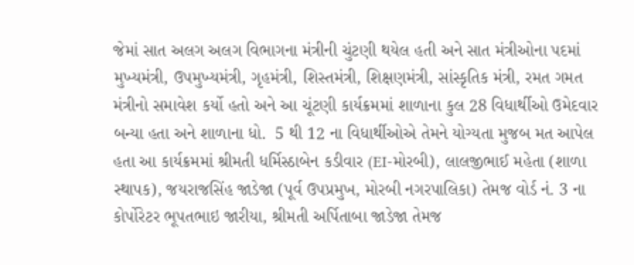જેમાં સાત અલગ અલગ વિભાગના મંત્રીની ચુંટણી થયેલ હતી અને સાત મંત્રીઓના પદમાં મુખ્યમંત્રી, ઉપમુખ્યમંત્રી, ગૃહમંત્રી, શિસ્તમંત્રી, શિક્ષણમંત્રી, સાંસ્કૃતિક મંત્રી, રમત ગમત મંત્રીનો સમાવેશ કર્યો હતો અને આ ચૂંટણી કાર્યક્રમમાં શાળાના કુલ 28 વિધાર્થીઓ ઉમેદવાર બન્યા હતા અને શાળાના ધો.  5 થી 12 ના વિધાર્થીઓએ તેમને યોગ્યતા મુજબ મત આપેલ હતા આ કાર્યક્રમમાં શ્રીમતી ધર્મિસ્ઠાબેન કડીવાર (EI-મોરબી), લાલજીભાઈ મહેતા (શાળા સ્થાપક), જયરાજસિંહ જાડેજા (પૂર્વ ઉપપ્રમુખ, મોરબી નગરપાલિકા) તેમજ વોર્ડ નં. 3 ના કોર્પોરેટર ભૂપતભાઇ જારીયા, શ્રીમતી અર્પિતાબા જાડેજા તેમજ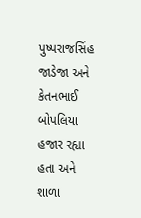પુષ્પરાજસિંહ જાડેજા અને કેતનભાઈ બોપલિયા હજાર રહ્યા હતા અને શાળા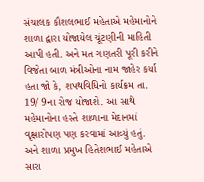સંચાલક કૌશલભાઈ મહેતાએ મહેમાનોને શાળા દ્વારા યોજાયેલ ચૂંટણીની માહિતી આપી હતી. અને મત ગણતરી પૂરી કરીને વિજેતા બાળ મંત્રીઓના નામ જાહેર કર્યા હતા જો કે, શપથવિધિનો કાર્યક્રમ તા. 19/ 9ના રોજ યોજાશે. આ સાથે મહેમાનોના હસ્તે શાળાના મેદાનમાં વૃક્ષારોપણ પણ કરવામાં આવ્યું હતું. અને શાળા પ્રમુખ હિતેશભાઈ મહેતાએ સારા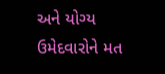અને યોગ્ય ઉમેદવારોને મત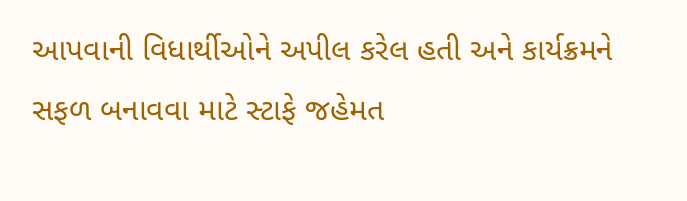આપવાની વિધાર્થીઓને અપીલ કરેલ હતી અને કાર્યક્રમને સફળ બનાવવા માટે સ્ટાફે જહેમત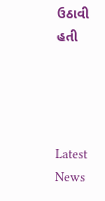ઉઠાવી હતી




Latest News